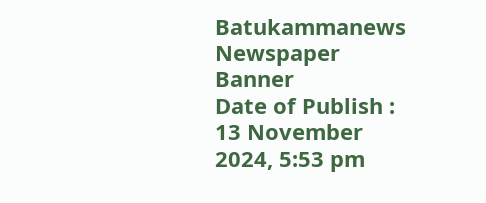Batukammanews
Newspaper Banner
Date of Publish : 13 November 2024, 5:53 pm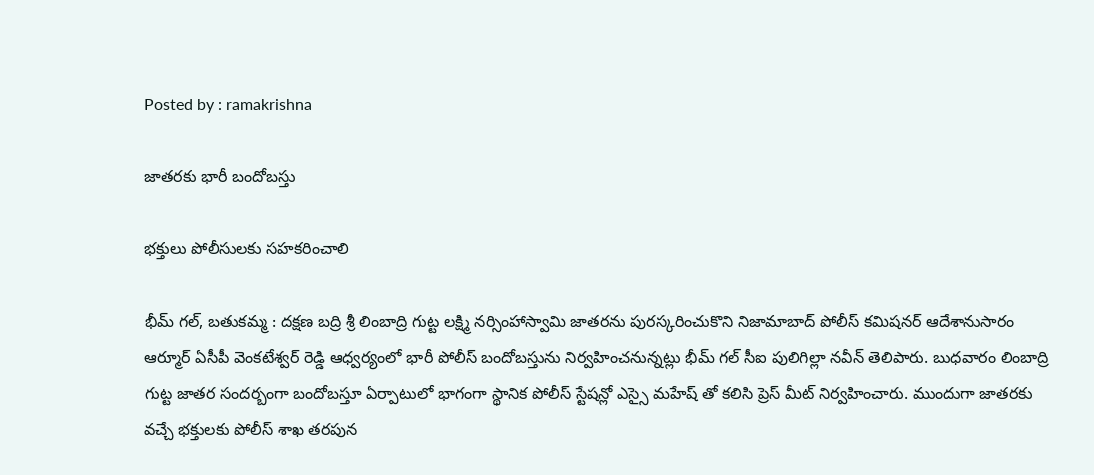Posted by : ramakrishna

జాతరకు భారీ బందోబస్తు

భక్తులు పోలీసులకు సహకరించాలి

భీమ్ గల్, బతుకమ్మ : దక్షణ బద్రి శ్రీ లింబాద్రి గుట్ట లక్ష్మి నర్సింహాస్వామి జాతరను పురస్కరించుకొని నిజామాబాద్ పోలీస్ కమిషనర్ ఆదేశానుసారం ఆర్మూర్ ఏసీపీ వెంకటేశ్వర్ రెడ్డి ఆధ్వర్యంలో భారీ పోలీస్ బందోబస్తును నిర్వహించనున్నట్లు భీమ్ గల్ సీఐ పులిగిల్లా నవీన్ తెలిపారు. బుధవారం లింబాద్రి గుట్ట జాతర సందర్బంగా బందోబస్తూ ఏర్పాటులో భాగంగా స్థానిక పోలీస్ స్టేషన్లో ఎస్సై మహేష్ తో కలిసి ప్రెస్ మీట్ నిర్వహించారు. ముందుగా జాతరకు వచ్చే భక్తులకు పోలీస్ శాఖ తరపున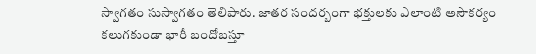స్వాగతం సుస్వాగతం తెలిపారు. జాతర సందర్బంగా భక్తులకు ఎలాంటి అసౌకర్యం కలుగకుండా భారీ బందోబస్తూ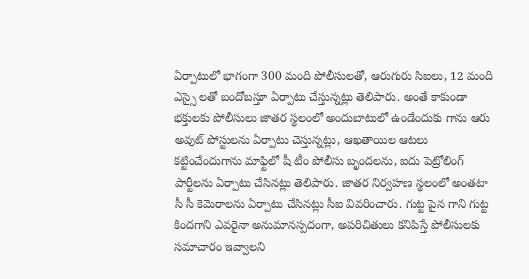ఏర్పాటులో భాగంగా 300 మంది పోలీసులతో, ఆరుగురు సిఐలు, 12 మంది ఎస్సై లతో బందోబస్తూ ఏర్పాటు చేస్తున్నట్లు తెలిపారు. అంతే కాకుండా భక్తులకు పోలీసులు జాతర స్థలంలో అందుబాటులో ఉండేందుకు గాను ఆరు అవుట్ పోస్టులను ఏర్పాటు చెస్తున్నట్లు, ఆఖతాయిల ఆటలు కట్టించేందుగాను మాఫ్టిలో షీ టీం పోలీసు బృందలను, ఐదు పెట్రోలింగ్ పార్టీలను ఏర్పాటు చేసినట్లు తెలిపారు. జాతర నిర్వహణ స్థలంలో అంతటా సీ సీ కెమెరాలను ఏర్పాటు చేసినట్లు సీఐ వివరించారు. గుట్ట పైన గాని గుట్ట కిందగాని ఎవరైనా అనుమానస్పదంగా, అపరిచితులు కనిపిస్తే పోలీసులకు సమాచారం ఇవ్వాలని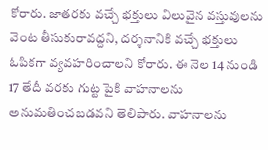కోరారు. జాతరకు వచ్చే భక్తులు విలువైన వస్తువులను వెంట తీసుకురావద్దని, దర్శనానికి వచ్చే భక్తులు ఓపికగా వ్యవహరించాలని కోరారు. ఈ నెల 14 నుండి 17 తేదీ వరకు గుట్ట పైకి వాహనాలను అనుమతించబడవని తెలిపారు. వాహనాలను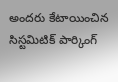అందరు కేటాయించిన సిస్టమిటిక్ పార్కింగ్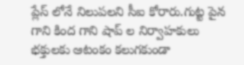ప్లేస్ లోనే నిలుపలని సీఐ కోరారు.గుట్ట పైన గాని కింద గాని షాప్ ల నిర్వాహకులు భక్తులకు ఆటంకం కలుగకుండా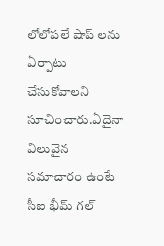లోలోపలే షాప్ లను ఏర్పాటు చేసుకోవాలని సూచించారు.ఏదైనా విలువైన సమాచారం ఉంటే సీఐ భీమ్ గల్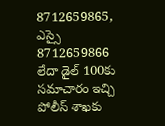8712659865, ఎస్సై 8712659866 లేదా డైల్ 100కు సమాచారం ఇచ్చి పోలీస్ శాఖకు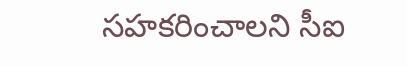సహకరించాలని సీఐ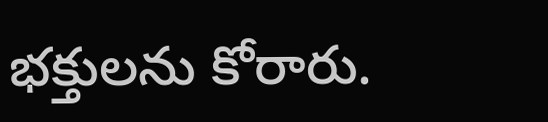భక్తులను కోరారు.